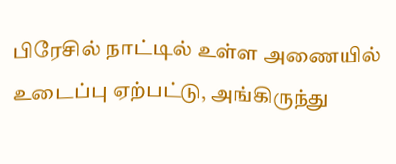பிரேசில் நாட்டில் உள்ள அணையில் உடைப்பு ஏற்பட்டு, அங்கிருந்து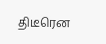திடீரென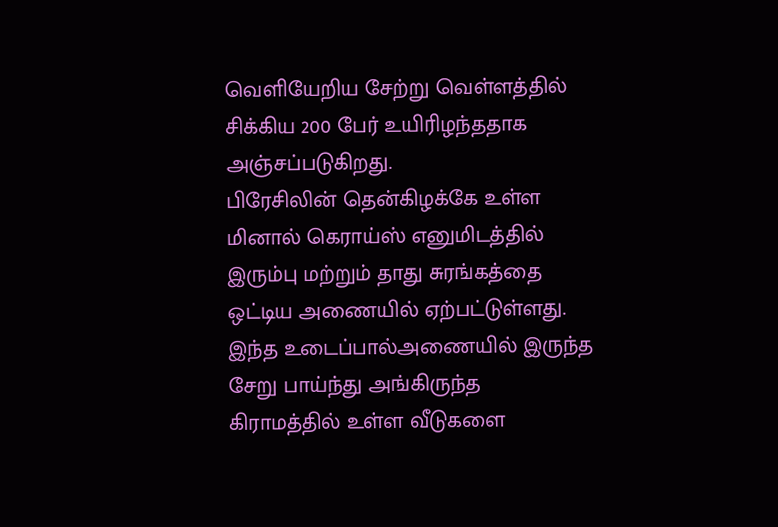வெளியேறிய சேற்று வெள்ளத்தில் சிக்கிய 200 பேர் உயிரிழந்ததாக அஞ்சப்படுகிறது.
பிரேசிலின் தென்கிழக்கே உள்ள மினால் கெராய்ஸ் எனுமிடத்தில் இரும்பு மற்றும் தாது சுரங்கத்தை ஒட்டிய அணையில் ஏற்பட்டுள்ளது.
இந்த உடைப்பால்அணையில் இருந்த சேறு பாய்ந்து அங்கிருந்த கிராமத்தில் உள்ள வீடுகளை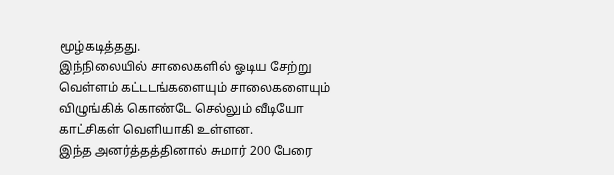மூழ்கடித்தது.
இந்நிலையில் சாலைகளில் ஓடிய சேற்று வெள்ளம் கட்டடங்களையும் சாலைகளையும் விழுங்கிக் கொண்டே செல்லும் வீடியோ காட்சிகள் வெளியாகி உள்ளன.
இந்த அனர்த்தத்தினால் சுமார் 200 பேரை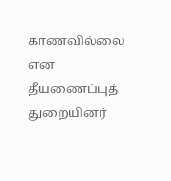காணவில்லை என தீயணைப்புத் துறையினர்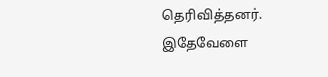தெரிவித்தனர்.
இதேவேளை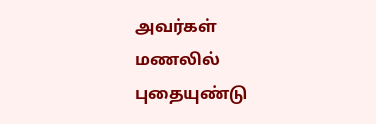அவர்கள் மணலில் புதையுண்டு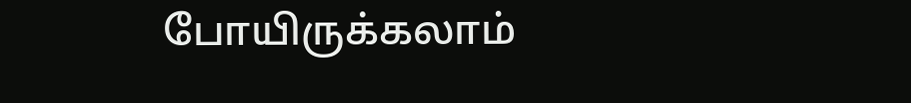போயிருக்கலாம்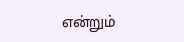என்றும்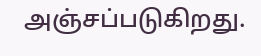அஞ்சப்படுகிறது.